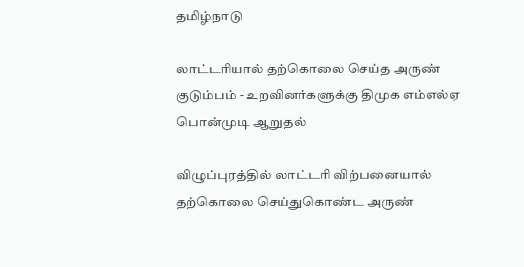தமிழ்நாடு

லாட்டரியால் தற்கொலை செய்த அருண் குடும்பம் - உறவினர்களுக்கு திமுக எம்எல்ஏ பொன்முடி ஆறுதல்

விழுப்புரத்தில் லாட்டரி விற்பனையால் தற்கொலை செய்துகொண்ட அருண்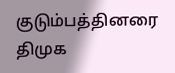குடும்பத்தினரை திமுக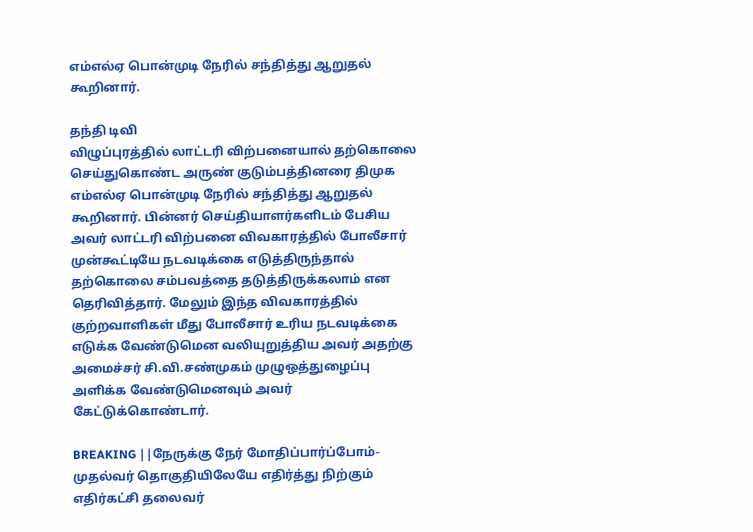எம்எல்ஏ பொன்முடி நேரில் சந்தித்து ஆறுதல் கூறினார்.

தந்தி டிவி
விழுப்புரத்தில் லாட்டரி விற்பனையால் தற்கொலை செய்துகொண்ட அருண் குடும்பத்தினரை திமுக எம்எல்ஏ பொன்முடி நேரில் சந்தித்து ஆறுதல் கூறினார். பின்னர் செய்தியாளர்களிடம் பேசிய அவர் லாட்டரி விற்பனை விவகாரத்தில் போலீசார் முன்கூட்டியே நடவடிக்கை எடுத்திருந்தால் தற்கொலை சம்பவத்தை தடுத்திருக்கலாம் என தெரிவித்தார். மேலும் இந்த விவகாரத்தில் குற்றவாளிகள் மீது போலீசார் உரிய நடவடிக்கை எடுக்க வேண்டுமென வலியுறுத்திய அவர் அதற்கு அமைச்சர் சி.வி.சண்முகம் முழுஒத்துழைப்பு அளிக்க வேண்டுமெனவும் அவர் கேட்டுக்கொண்டார்.

BREAKING ||நேருக்கு நேர் மோதிப்பார்ப்போம்-முதல்வர் தொகுதியிலேயே எதிர்த்து நிற்கும் எதிர்கட்சி தலைவர்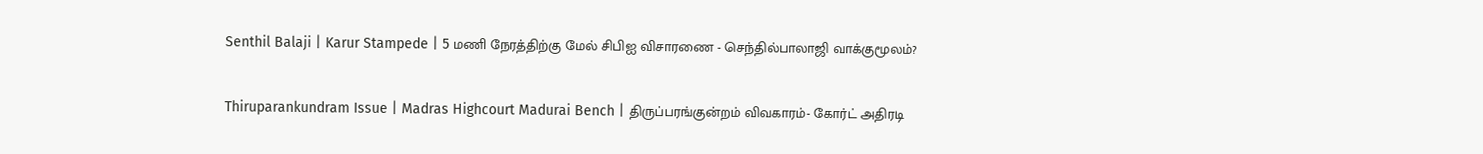Senthil Balaji | Karur Stampede | 5 மணி நேரத்திற்கு மேல் சிபிஐ விசாரணை - செந்தில்பாலாஜி வாக்குமூலம்?

Thiruparankundram Issue | Madras Highcourt Madurai Bench | திருப்பரங்குன்றம் விவகாரம்- கோர்ட் அதிரடி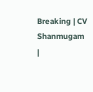Breaking | CV Shanmugam |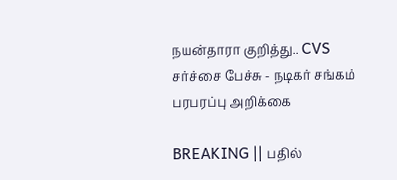நயன்தாரா குறித்து.. CVS சர்ச்சை பேச்சு - நடிகர் சங்கம் பரபரப்பு அறிக்கை

BREAKING || பதில்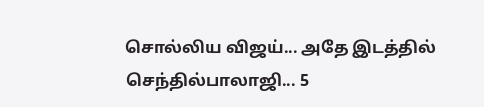சொல்லிய விஜய்... அதே இடத்தில் செந்தில்பாலாஜி... 5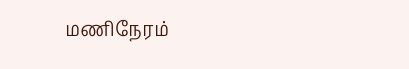மணிநேரம்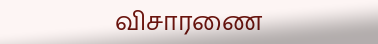விசாரணை